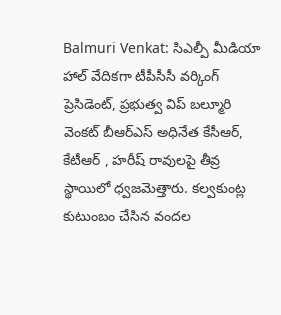Balmuri Venkat: సిఎల్పీ మీడియా హాల్ వేదికగా టీపీసీసీ వర్కింగ్ ప్రెసిడెంట్, ప్రభుత్వ విప్ బల్మూరి వెంకట్ బీఆర్ఎస్ అధినేత కేసీఆర్, కేటీఆర్ , హరీష్ రావులపై తీవ్ర స్థాయిలో ధ్వజమెత్తారు. కల్వకుంట్ల కుటుంబం చేసిన వందల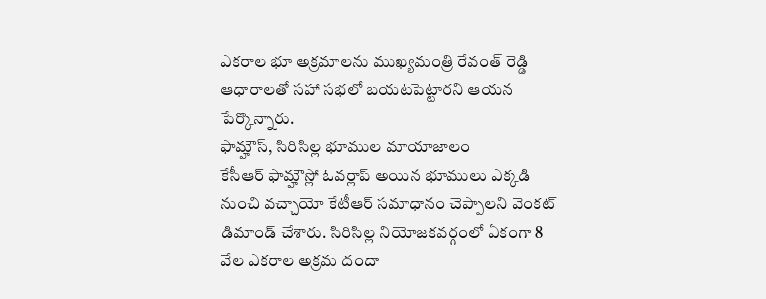ఎకరాల భూ అక్రమాలను ముఖ్యమంత్రి రేవంత్ రెడ్డి ఆధారాలతో సహా సభలో బయటపెట్టారని ఆయన పేర్కొన్నారు.
ఫామ్హౌస్, సిరిసిల్ల భూముల మాయాజాలం
కేసీఆర్ ఫామ్హౌస్లో ఓవర్లాప్ అయిన భూములు ఎక్కడి నుంచి వచ్చాయో కేటీఆర్ సమాధానం చెప్పాలని వెంకట్ డిమాండ్ చేశారు. సిరిసిల్ల నియోజకవర్గంలో ఏకంగా 8 వేల ఎకరాల అక్రమ దందా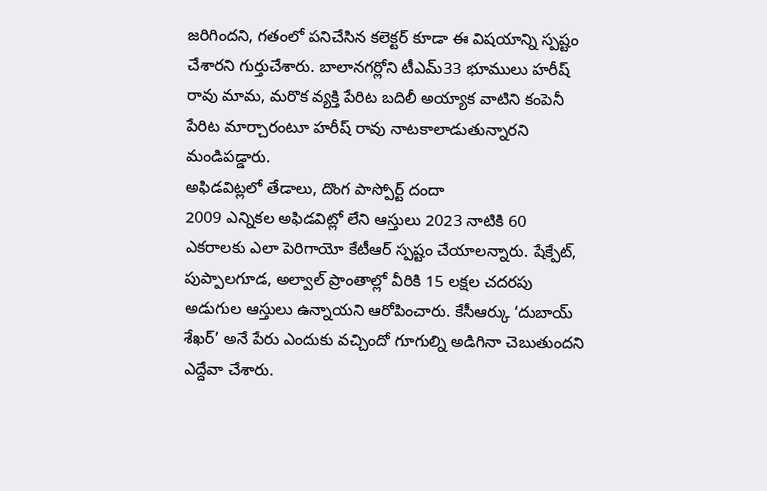జరిగిందని, గతంలో పనిచేసిన కలెక్టర్ కూడా ఈ విషయాన్ని స్పష్టం చేశారని గుర్తుచేశారు. బాలానగర్లోని టీఎమ్33 భూములు హరీష్ రావు మామ, మరొక వ్యక్తి పేరిట బదిలీ అయ్యాక వాటిని కంపెనీ పేరిట మార్చారంటూ హరీష్ రావు నాటకాలాడుతున్నారని మండిపడ్డారు.
అఫిడవిట్లలో తేడాలు, దొంగ పాస్పోర్ట్ దందా
2009 ఎన్నికల అఫిడవిట్లో లేని ఆస్తులు 2023 నాటికి 60 ఎకరాలకు ఎలా పెరిగాయో కేటీఆర్ స్పష్టం చేయాలన్నారు. షేక్పేట్, పుప్పాలగూడ, అల్వాల్ ప్రాంతాల్లో వీరికి 15 లక్షల చదరపు అడుగుల ఆస్తులు ఉన్నాయని ఆరోపించారు. కేసీఆర్కు ‘దుబాయ్ శేఖర్’ అనే పేరు ఎందుకు వచ్చిందో గూగుల్ని అడిగినా చెబుతుందని ఎద్దేవా చేశారు.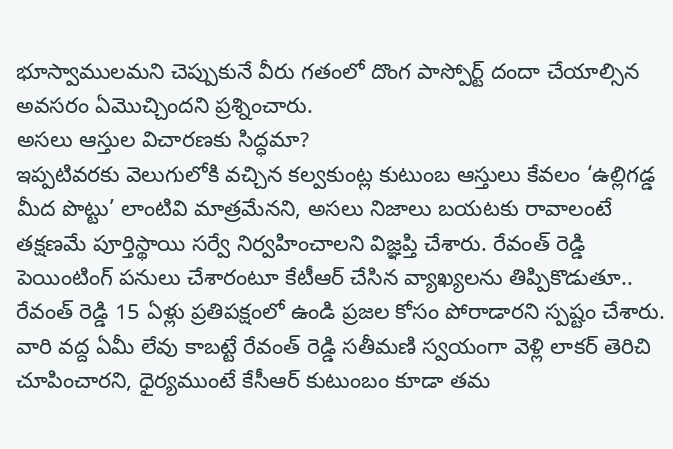భూస్వాములమని చెప్పుకునే వీరు గతంలో దొంగ పాస్పోర్ట్ దందా చేయాల్సిన అవసరం ఏమొచ్చిందని ప్రశ్నించారు.
అసలు ఆస్తుల విచారణకు సిద్ధమా?
ఇప్పటివరకు వెలుగులోకి వచ్చిన కల్వకుంట్ల కుటుంబ ఆస్తులు కేవలం ‘ఉల్లిగడ్డ మీద పొట్టు’ లాంటివి మాత్రమేనని, అసలు నిజాలు బయటకు రావాలంటే తక్షణమే పూర్తిస్థాయి సర్వే నిర్వహించాలని విజ్ఞప్తి చేశారు. రేవంత్ రెడ్డి పెయింటింగ్ పనులు చేశారంటూ కేటీఆర్ చేసిన వ్యాఖ్యలను తిప్పికొడుతూ.. రేవంత్ రెడ్డి 15 ఏళ్లు ప్రతిపక్షంలో ఉండి ప్రజల కోసం పోరాడారని స్పష్టం చేశారు. వారి వద్ద ఏమీ లేవు కాబట్టే రేవంత్ రెడ్డి సతీమణి స్వయంగా వెళ్లి లాకర్ తెరిచి చూపించారని, ధైర్యముంటే కేసీఆర్ కుటుంబం కూడా తమ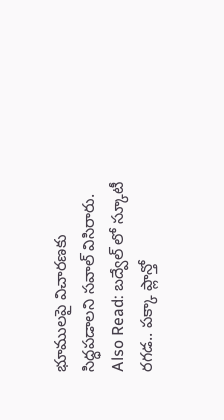భూములపై విచారణకు సిద్ధపడాలని సవాల్ విసిరారు.
Also Read: బద్వేల్ లో స్కూటీ రగడ.. పక్కా ప్లాన్తో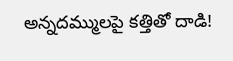అన్నదమ్ములపై కత్తితో దాడి!